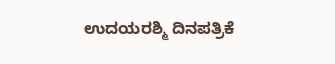ಉದಯರಶ್ಮಿ ದಿನಪತ್ರಿಕೆ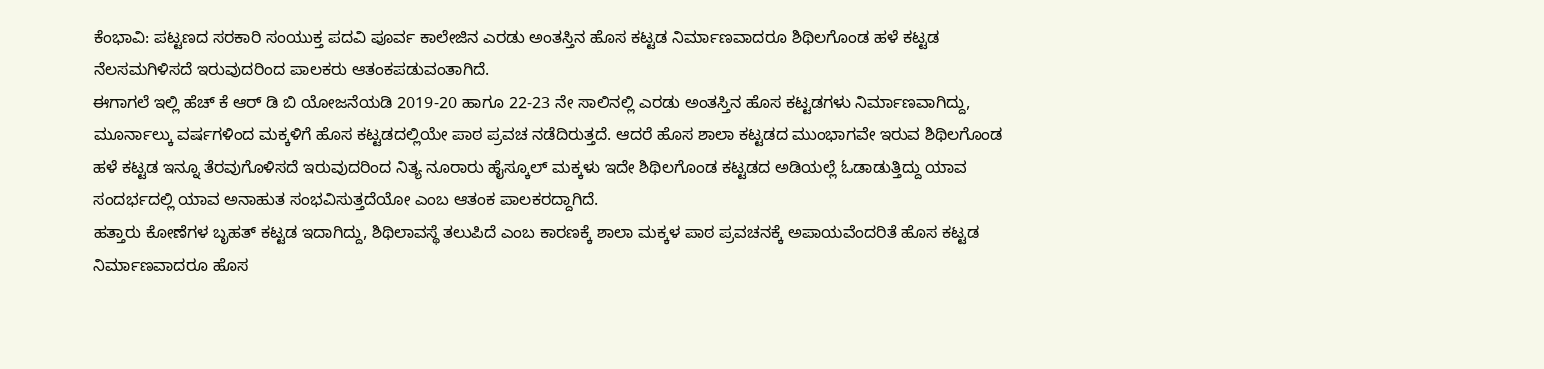ಕೆಂಭಾವಿ: ಪಟ್ಟಣದ ಸರಕಾರಿ ಸಂಯುಕ್ತ ಪದವಿ ಪೂರ್ವ ಕಾಲೇಜಿನ ಎರಡು ಅಂತಸ್ತಿನ ಹೊಸ ಕಟ್ಟಡ ನಿರ್ಮಾಣವಾದರೂ ಶಿಥಿಲಗೊಂಡ ಹಳೆ ಕಟ್ಟಡ ನೆಲಸಮಗಿಳಿಸದೆ ಇರುವುದರಿಂದ ಪಾಲಕರು ಆತಂಕಪಡುವಂತಾಗಿದೆ.
ಈಗಾಗಲೆ ಇಲ್ಲಿ ಹೆಚ್ ಕೆ ಆರ್ ಡಿ ಬಿ ಯೋಜನೆಯಡಿ 2019-20 ಹಾಗೂ 22-23 ನೇ ಸಾಲಿನಲ್ಲಿ ಎರಡು ಅಂತಸ್ತಿನ ಹೊಸ ಕಟ್ಟಡಗಳು ನಿರ್ಮಾಣವಾಗಿದ್ದು, ಮೂರ್ನಾಲ್ಕು ವರ್ಷಗಳಿಂದ ಮಕ್ಕಳಿಗೆ ಹೊಸ ಕಟ್ಟಡದಲ್ಲಿಯೇ ಪಾಠ ಪ್ರವಚ ನಡೆದಿರುತ್ತದೆ. ಆದರೆ ಹೊಸ ಶಾಲಾ ಕಟ್ಟಡದ ಮುಂಭಾಗವೇ ಇರುವ ಶಿಥಿಲಗೊಂಡ ಹಳೆ ಕಟ್ಟಡ ಇನ್ನೂ ತೆರವುಗೊಳಿಸದೆ ಇರುವುದರಿಂದ ನಿತ್ಯ ನೂರಾರು ಹೈಸ್ಕೂಲ್ ಮಕ್ಕಳು ಇದೇ ಶಿಥಿಲಗೊಂಡ ಕಟ್ಟಡದ ಅಡಿಯಲ್ಲೆ ಓಡಾಡುತ್ತಿದ್ದು ಯಾವ ಸಂದರ್ಭದಲ್ಲಿ ಯಾವ ಅನಾಹುತ ಸಂಭವಿಸುತ್ತದೆಯೋ ಎಂಬ ಆತಂಕ ಪಾಲಕರದ್ದಾಗಿದೆ.
ಹತ್ತಾರು ಕೋಣೆಗಳ ಬೃಹತ್ ಕಟ್ಟಡ ಇದಾಗಿದ್ದು, ಶಿಥಿಲಾವಸ್ಥೆ ತಲುಪಿದೆ ಎಂಬ ಕಾರಣಕ್ಕೆ ಶಾಲಾ ಮಕ್ಕಳ ಪಾಠ ಪ್ರವಚನಕ್ಕೆ ಅಪಾಯವೆಂದರಿತೆ ಹೊಸ ಕಟ್ಟಡ ನಿರ್ಮಾಣವಾದರೂ ಹೊಸ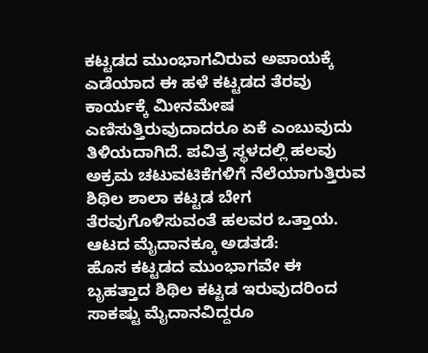ಕಟ್ಟಡದ ಮುಂಭಾಗವಿರುವ ಅಪಾಯಕ್ಕೆ ಎಡೆಯಾದ ಈ ಹಳೆ ಕಟ್ಟಡದ ತೆರವು ಕಾರ್ಯಕ್ಕೆ ಮೀನಮೇಷ ಎಣಿಸುತ್ತಿರುವುದಾದರೂ ಏಕೆ ಎಂಬುವುದು ತಿಳಿಯದಾಗಿದೆ. ಪವಿತ್ರ ಸ್ಥಳದಲ್ಲಿ ಹಲವು ಅಕ್ರಮ ಚಟುವಟಿಕೆಗಳಿಗೆ ನೆಲೆಯಾಗುತ್ತಿರುವ ಶಿಥಿಲ ಶಾಲಾ ಕಟ್ಟಡ ಬೇಗ ತೆರವುಗೊಳಿಸುವಂತೆ ಹಲವರ ಒತ್ತಾಯ.
ಆಟದ ಮೈದಾನಕ್ಕೂ ಅಡತಡೆ:
ಹೊಸ ಕಟ್ಟಡದ ಮುಂಭಾಗವೇ ಈ ಬೃಹತ್ತಾದ ಶಿಥಿಲ ಕಟ್ಟಡ ಇರುವುದರಿಂದ ಸಾಕಷ್ಟು ಮೈದಾನವಿದ್ದರೂ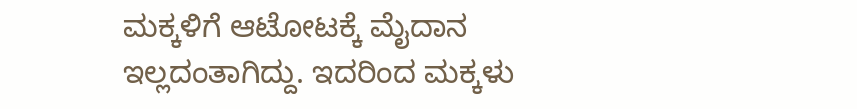ಮಕ್ಕಳಿಗೆ ಆಟೋಟಕ್ಕೆ ಮೈದಾನ ಇಲ್ಲದಂತಾಗಿದ್ದು. ಇದರಿಂದ ಮಕ್ಕಳು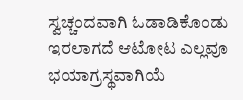ಸ್ವಚ್ಚಂದವಾಗಿ ಓಡಾಡಿಕೊಂಡು ಇರಲಾಗದೆ ಆಟೋಟ ಎಲ್ಲವೂ ಭಯಾಗ್ರಸ್ಥವಾಗಿಯೆ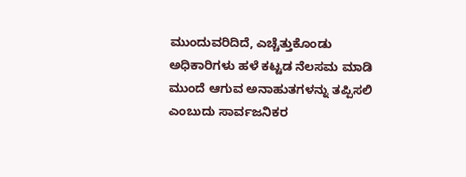ಮುಂದುವರಿದಿದೆ, ಎಚ್ಚೆತ್ತುಕೊಂಡು ಅಧಿಕಾರಿಗಳು ಹಳೆ ಕಟ್ಟಡ ನೆಲಸಮ ಮಾಡಿ ಮುಂದೆ ಆಗುವ ಅನಾಹುತಗಳನ್ನು ತಪ್ಪಿಸಲಿ ಎಂಬುದು ಸಾರ್ವಜನಿಕರ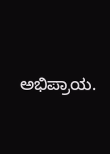ಅಭಿಪ್ರಾಯ.